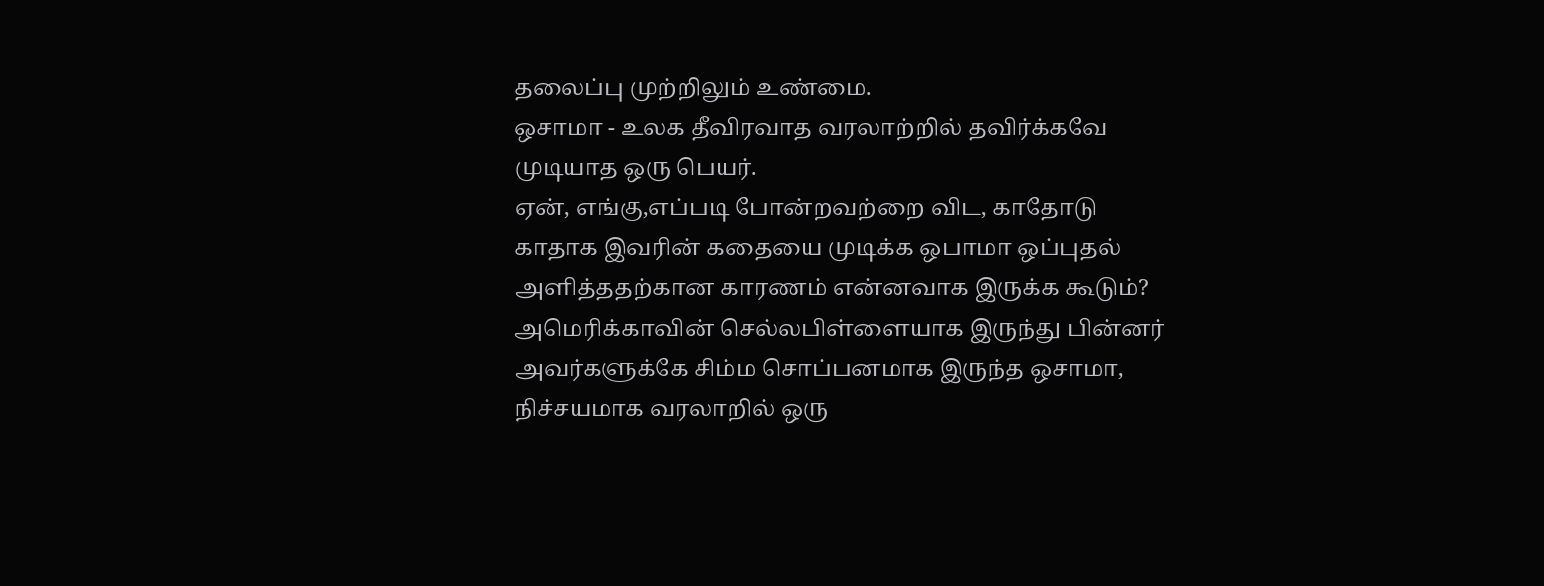தலைப்பு முற்றிலும் உண்மை.
ஒசாமா - உலக தீவிரவாத வரலாற்றில் தவிர்க்கவே முடியாத ஒரு பெயர்.
ஏன், எங்கு,எப்படி போன்றவற்றை விட, காதோடு காதாக இவரின் கதையை முடிக்க ஒபாமா ஒப்புதல் அளித்ததற்கான காரணம் என்னவாக இருக்க கூடும்?
அமெரிக்காவின் செல்லபிள்ளையாக இருந்து பின்னர் அவர்களுக்கே சிம்ம சொப்பனமாக இருந்த ஒசாமா, நிச்சயமாக வரலாறில் ஒரு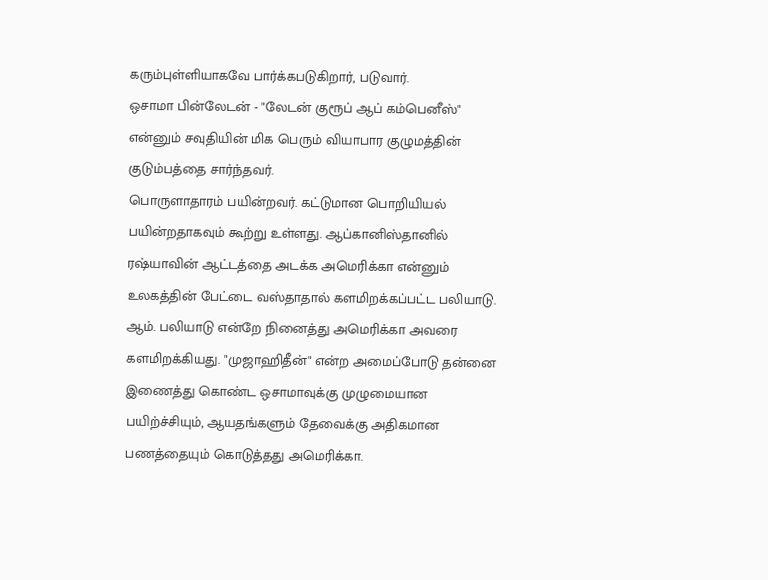கரும்புள்ளியாகவே பார்க்கபடுகிறார், படுவார்.
ஒசாமா பின்லேடன் - "லேடன் குரூப் ஆப் கம்பெனீஸ்" என்னும் சவுதியின் மிக பெரும் வியாபார குழுமத்தின் குடும்பத்தை சார்ந்தவர்.
பொருளாதாரம் பயின்றவர். கட்டுமான பொறியியல் பயின்றதாகவும் கூற்று உள்ளது. ஆப்கானிஸ்தானில் ரஷ்யாவின் ஆட்டத்தை அடக்க அமெரிக்கா என்னும் உலகத்தின் பேட்டை வஸ்தாதால் களமிறக்கப்பட்ட பலியாடு.
ஆம். பலியாடு என்றே நினைத்து அமெரிக்கா அவரை களமிறக்கியது. "முஜாஹிதீன்" என்ற அமைப்போடு தன்னை இணைத்து கொண்ட ஒசாமாவுக்கு முழுமையான பயிற்ச்சியும், ஆயதங்களும் தேவைக்கு அதிகமான பணத்தையும் கொடுத்தது அமெரிக்கா.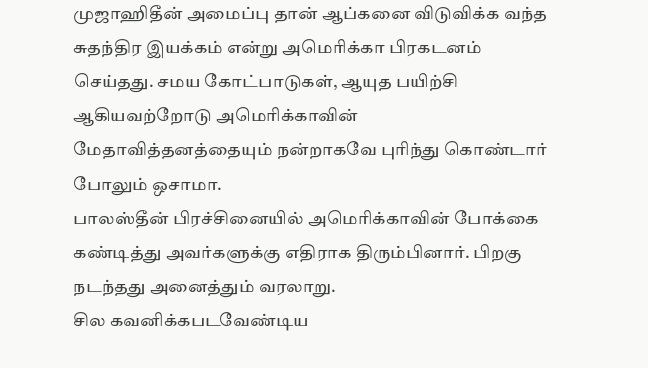முஜாஹிதீன் அமைப்பு தான் ஆப்கனை விடுவிக்க வந்த சுதந்திர இயக்கம் என்று அமெரிக்கா பிரகடனம் செய்தது. சமய கோட்பாடுகள், ஆயுத பயிற்சி ஆகியவற்றோடு அமெரிக்காவின் மேதாவித்தனத்தையும் நன்றாகவே புரிந்து கொண்டார் போலும் ஒசாமா.
பாலஸ்தீன் பிரச்சினையில் அமெரிக்காவின் போக்கை கண்டித்து அவர்களுக்கு எதிராக திரும்பினார். பிறகு நடந்தது அனைத்தும் வரலாறு.
சில கவனிக்கபடவேண்டிய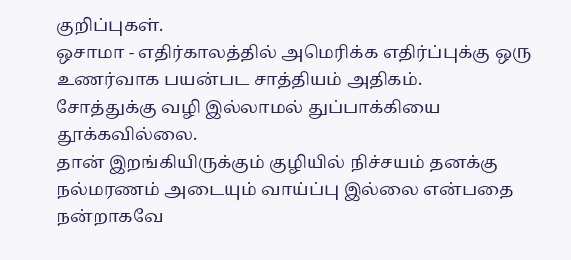குறிப்புகள்.
ஒசாமா - எதிர்காலத்தில் அமெரிக்க எதிர்ப்புக்கு ஒரு உணர்வாக பயன்பட சாத்தியம் அதிகம்.
சோத்துக்கு வழி இல்லாமல் துப்பாக்கியை தூக்கவில்லை.
தான் இறங்கியிருக்கும் குழியில் நிச்சயம் தனக்கு நல்மரணம் அடையும் வாய்ப்பு இல்லை என்பதை நன்றாகவே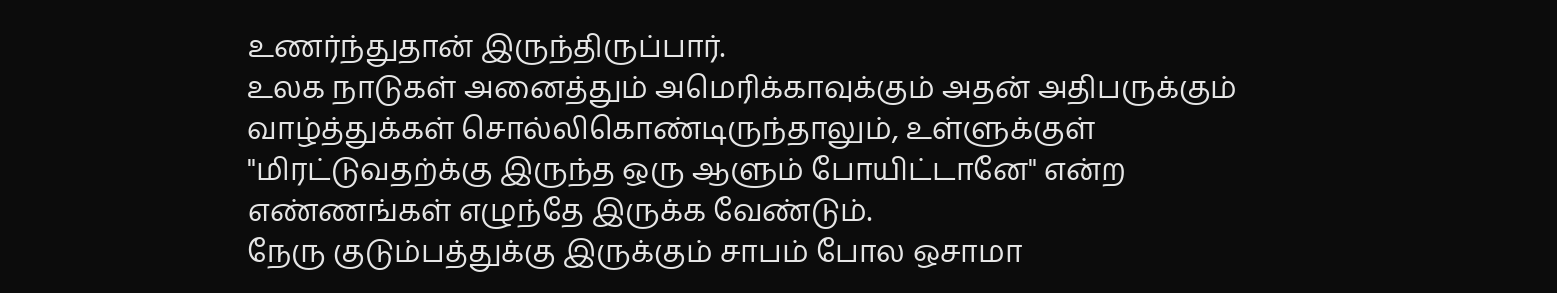உணர்ந்துதான் இருந்திருப்பார்.
உலக நாடுகள் அனைத்தும் அமெரிக்காவுக்கும் அதன் அதிபருக்கும் வாழ்த்துக்கள் சொல்லிகொண்டிருந்தாலும், உள்ளுக்குள் "மிரட்டுவதற்க்கு இருந்த ஒரு ஆளும் போயிட்டானே" என்ற எண்ணங்கள் எழுந்தே இருக்க வேண்டும்.
நேரு குடும்பத்துக்கு இருக்கும் சாபம் போல ஒசாமா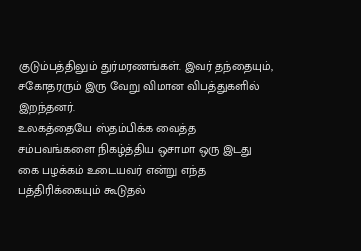குடும்பத்திலும் துர்மரணங்கள். இவர் தந்தையும், சகோதரரும் இரு வேறு விமான விபத்துகளில் இறந்தனர்.
உலகத்தையே ஸ்தம்பிக்க வைத்த சம்பவங்களை நிகழ்த்திய ஒசாமா ஒரு இடது கை பழக்கம் உடையவர் என்று எந்த பத்திரிக்கையும் கூடுதல்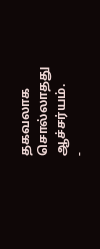தகவலாக சொல்லாதது ஆச்சர்யம்.
-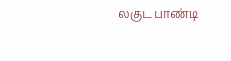லகுட பாண்டி